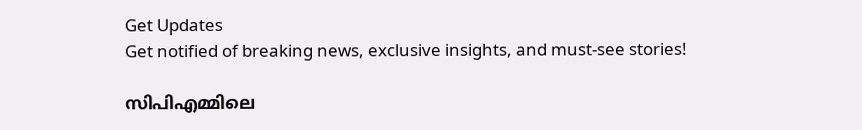Get Updates
Get notified of breaking news, exclusive insights, and must-see stories!

സിപിഎമ്മിലെ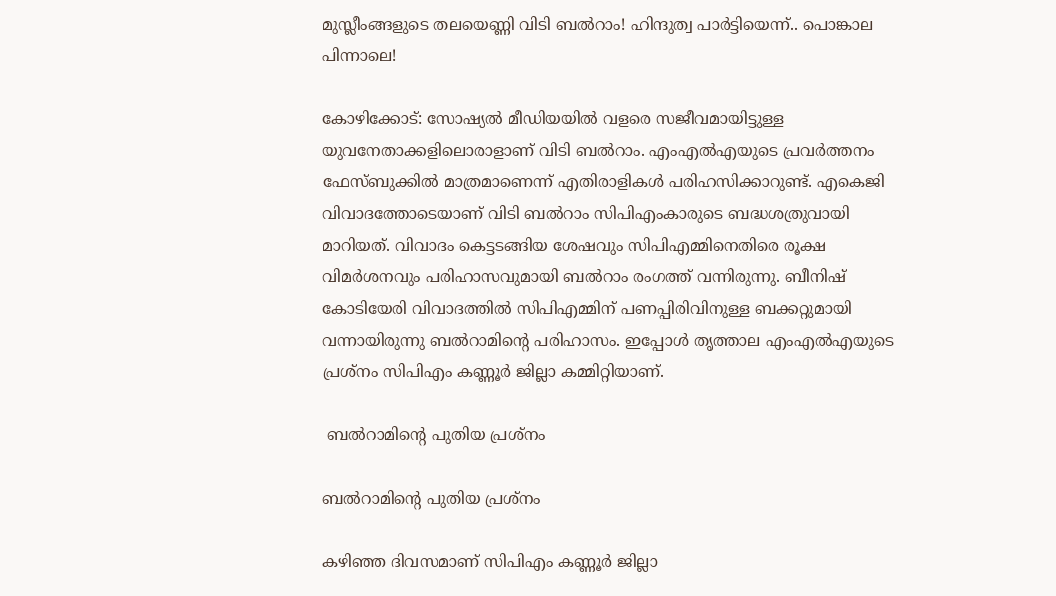മുസ്ലീംങ്ങളുടെ തലയെണ്ണി വിടി ബൽറാം! ഹിന്ദുത്വ പാർട്ടിയെന്ന്.. പൊങ്കാല പിന്നാലെ!

കോഴിക്കോട്: സോഷ്യല്‍ മീഡിയയില്‍ വളരെ സജീവമായിട്ടുള്ള യുവനേതാക്കളിലൊരാളാണ് വിടി ബല്‍റാം. എംഎല്‍എയുടെ പ്രവര്‍ത്തനം ഫേസ്ബുക്കില്‍ മാത്രമാണെന്ന് എതിരാളികള്‍ പരിഹസിക്കാറുണ്ട്. എകെജി വിവാദത്തോടെയാണ് വിടി ബല്‍റാം സിപിഎംകാരുടെ ബദ്ധശത്രുവായി മാറിയത്. വിവാദം കെട്ടടങ്ങിയ ശേഷവും സിപിഎമ്മിനെതിരെ രൂക്ഷ വിമര്‍ശനവും പരിഹാസവുമായി ബല്‍റാം രംഗത്ത് വന്നിരുന്നു. ബീനിഷ് കോടിയേരി വിവാദത്തിൽ സിപിഎമ്മിന് പണപ്പിരിവിനുള്ള ബക്കറ്റുമായി വന്നായിരുന്നു ബൽറാമിന്റെ പരിഹാസം. ഇപ്പോള്‍ തൃത്താല എംഎല്‍എയുടെ പ്രശ്‌നം സിപിഎം കണ്ണൂര്‍ ജില്ലാ കമ്മിറ്റിയാണ്.

 ബൽറാമിന്റെ പുതിയ പ്രശ്നം

ബൽറാമിന്റെ പുതിയ പ്രശ്നം

കഴിഞ്ഞ ദിവസമാണ് സിപിഎം കണ്ണൂര്‍ ജില്ലാ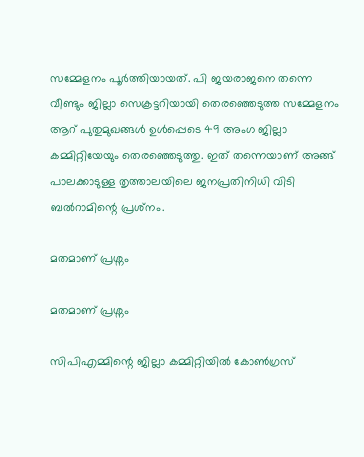സമ്മേളനം പൂര്‍ത്തിയായത്. പി ജയരാജനെ തന്നെ വീണ്ടും ജില്ലാ സെക്രട്ടറിയായി തെരഞ്ഞെടുത്ത സമ്മേളനം ആറ് പുതുമുഖങ്ങള്‍ ഉള്‍പ്പെടെ 49 അംഗ ജില്ലാ കമ്മിറ്റിയേയും തെരഞ്ഞെടുത്തു. ഇത് തന്നെയാണ് അങ്ങ് പാലക്കാടുള്ള തൃത്താലയിലെ ജനപ്രതിനിധി വിടി ബല്‍റാമിന്റെ പ്രശ്‌നം.

മതമാണ് പ്രശ്നം

മതമാണ് പ്രശ്നം

സിപിഎമ്മിന്റെ ജില്ലാ കമ്മിറ്റിയില്‍ കോണ്‍ഗ്രസ്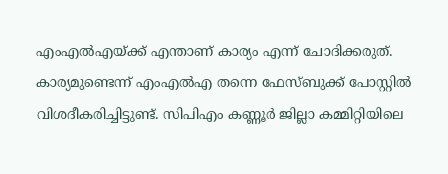എംഎല്‍എയ്ക്ക് എന്താണ് കാര്യം എന്ന് ചോദിക്കരുത്. കാര്യമുണ്ടെന്ന് എംഎല്‍എ തന്നെ ഫേസ്ബുക്ക് പോസ്റ്റില്‍ വിശദീകരിച്ചിട്ടുണ്ട്. സിപിഎം കണ്ണൂര്‍ ജില്ലാ കമ്മിറ്റിയിലെ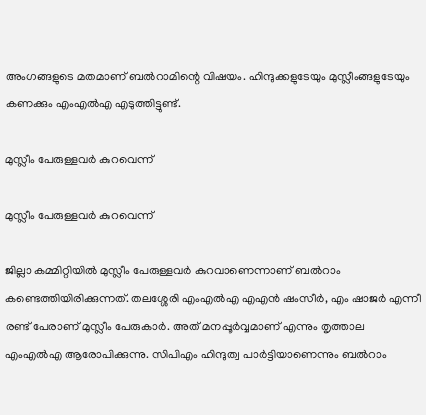അംഗങ്ങളുടെ മതമാണ് ബല്‍റാമിന്റെ വിഷയം. ഹിന്ദുക്കളുടേയും മുസ്ലീംങ്ങളുടേയും കണക്കും എംഎൽഎ എടുത്തിട്ടുണ്ട്.

മുസ്ലീം പേരുള്ളവർ കുറവെന്ന്

മുസ്ലീം പേരുള്ളവർ കുറവെന്ന്

ജില്ലാ കമ്മിറ്റിയില്‍ മുസ്ലീം പേരുള്ളവര്‍ കുറവാണെന്നാണ് ബല്‍റാം കണ്ടെത്തിയിരിക്കുന്നത്. തലശ്ശേരി എംഎൽഎ എഎൻ ഷംസീർ, എം ഷാജർ എന്നീ രണ്ട് പേരാണ് മുസ്ലീം പേരുകാർ. അത് മനപ്പൂര്‍വ്വമാണ് എന്നും തൃത്താല എംഎല്‍എ ആരോപിക്കുന്നു. സിപിഎം ഹിന്ദുത്വ പാര്‍ട്ടിയാണെന്നും ബല്‍റാം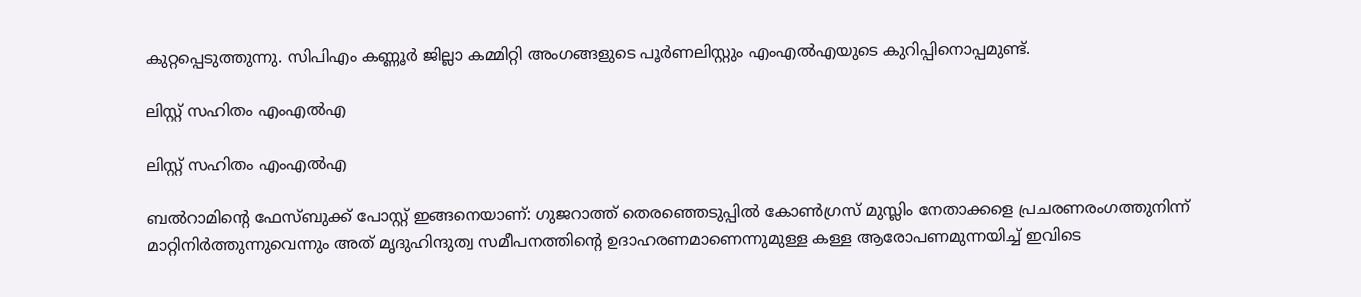കുറ്റപ്പെടുത്തുന്നു. സിപിഎം കണ്ണൂർ ജില്ലാ കമ്മിറ്റി അംഗങ്ങളുടെ പൂർണലിസ്റ്റും എംഎൽഎയുടെ കുറിപ്പിനൊപ്പമുണ്ട്.

ലിസ്റ്റ് സഹിതം എംഎൽഎ

ലിസ്റ്റ് സഹിതം എംഎൽഎ

ബല്‍റാമിന്റെ ഫേസ്ബുക്ക് പോസ്റ്റ് ഇങ്ങനെയാണ്: ഗുജറാത്ത്‌ തെരഞ്ഞെടുപ്പിൽ കോൺഗ്രസ്‌ മുസ്ലിം നേതാക്കളെ പ്രചരണരംഗത്തുനിന്ന് മാറ്റിനിർത്തുന്നുവെന്നും അത്‌ മൃദുഹിന്ദുത്വ സമീപനത്തിന്റെ ഉദാഹരണമാണെന്നുമുള്ള കള്ള ആരോപണമുന്നയിച്ച്‌ ഇവിടെ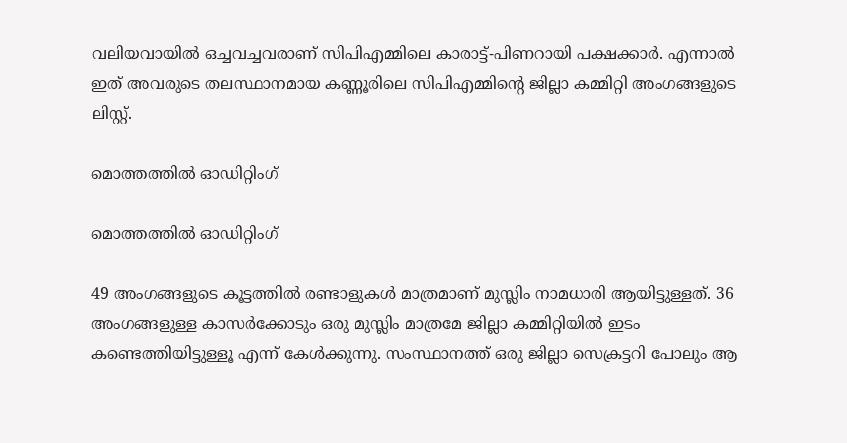വലിയവായിൽ ഒച്ചവച്ചവരാണ്‌ സിപിഎമ്മിലെ കാരാട്ട്‌-പിണറായി പക്ഷക്കാർ. എന്നാൽ ഇത്‌ അവരുടെ തലസ്ഥാനമായ കണ്ണൂരിലെ സിപിഎമ്മിന്റെ ജില്ലാ കമ്മിറ്റി അംഗങ്ങളുടെ ലിസ്റ്റ്‌.

മൊത്തത്തിൽ ഓഡിറ്റിംഗ്

മൊത്തത്തിൽ ഓഡിറ്റിംഗ്

49 അംഗങ്ങളുടെ കൂട്ടത്തിൽ രണ്ടാളുകൾ മാത്രമാണ്‌ മുസ്ലിം നാമധാരി ആയിട്ടുള്ളത്‌. 36 അംഗങ്ങളുള്ള കാസർക്കോടും ഒരു മുസ്ലിം മാത്രമേ ജില്ലാ കമ്മിറ്റിയിൽ ഇടം കണ്ടെത്തിയിട്ടുള്ളൂ എന്ന് കേൾക്കുന്നു. സംസ്ഥാനത്ത്‌ ഒരു ജില്ലാ സെക്രട്ടറി പോലും ആ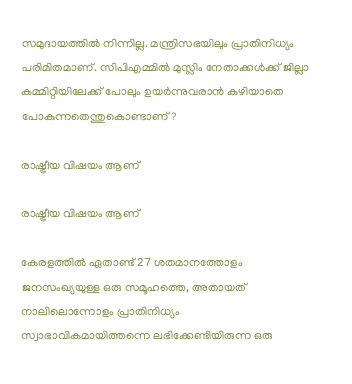സമുദായത്തിൽ നിന്നില്ല. മന്ത്രിസഭയിലും പ്രാതിനിധ്യം പരിമിതമാണ്‌. സിപിഎമ്മിൽ മുസ്ലിം നേതാക്കൾക്ക്‌ ജില്ലാ കമ്മിറ്റിയിലേക്ക്‌ പോലും ഉയർന്നുവരാൻ കഴിയാതെ പോകുന്നതെന്തുകൊണ്ടാണ്‌?

രാഷ്ട്രീയ വിഷയം ആണ്

രാഷ്ട്രീയ വിഷയം ആണ്

കേരളത്തിൽ ഏതാണ്ട്‌ 27 ശതമാനത്തോളം ജനസംഖ്യയുള്ള ഒരു സമൂഹത്തെ, അതായത്‌ നാലിലൊന്നോളം പ്രാതിനിധ്യം സ്വാഭാവികമായിത്തന്നെ ലഭിക്കേണ്ടിയിരുന്ന ഒരു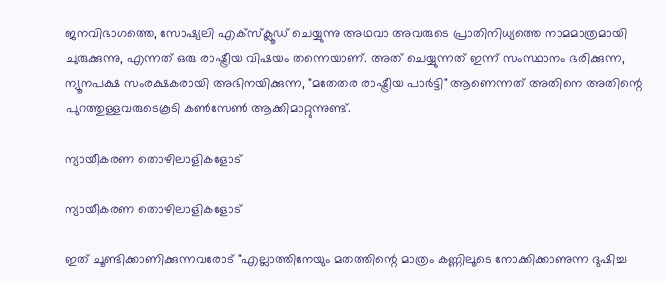ജനവിഭാഗത്തെ, സോഷ്യലി എക്സ്ക്ലൂഡ്‌ ചെയ്യുന്നു അഥവാ അവരുടെ പ്രാതിനിധ്യത്തെ നാമമാത്രമായി ചുരുക്കുന്നു, എന്നത്‌ ഒരു രാഷ്ട്രീയ വിഷയം തന്നെയാണ്‌. അത്‌ ചെയ്യുന്നത്‌ ഇന്ന് സംസ്ഥാനം ഭരിക്കുന്ന, ന്യൂനപക്ഷ സംരക്ഷകരായി അഭിനയിക്കുന്ന, "മതേതര രാഷ്ട്രീയ പാർട്ടി" ആണെന്നത്‌ അതിനെ അതിന്റെ പുറത്തുള്ളവരുടെകൂടി കൺസേൺ ആക്കിമാറ്റുന്നുണ്ട്‌.

ന്യായീകരണ തൊഴിലാളികളോട്

ന്യായീകരണ തൊഴിലാളികളോട്

ഇത്‌ ചൂണ്ടിക്കാണിക്കുന്നവരോട്‌ "എല്ലാത്തിനേയും മതത്തിന്റെ മാത്രം കണ്ണിലൂടെ നോക്കിക്കാണുന്ന ദുഷിച്ച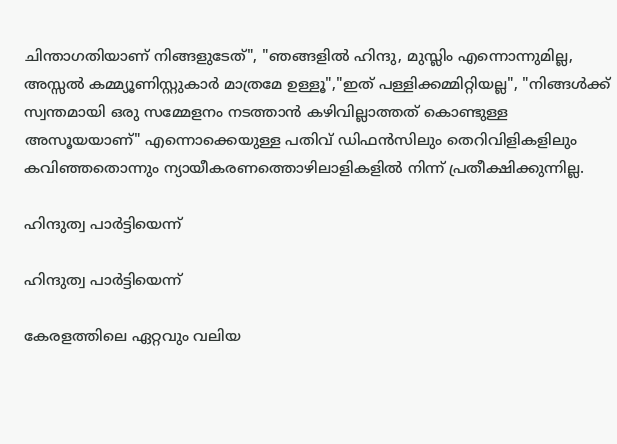ചിന്താഗതിയാണ്‌ നിങ്ങളുടേത്", "ഞങ്ങളിൽ ഹിന്ദു, മുസ്ലിം എന്നൊന്നുമില്ല, അസ്സൽ കമ്മ്യൂണിസ്റ്റുകാർ മാത്രമേ ഉള്ളൂ","ഇത്‌ പള്ളിക്കമ്മിറ്റിയല്ല", "നിങ്ങൾക്ക്‌ സ്വന്തമായി ഒരു സമ്മേളനം നടത്താൻ കഴിവില്ലാത്തത്‌ കൊണ്ടുള്ള അസൂയയാണ്‌" എന്നൊക്കെയുള്ള പതിവ്‌ ഡിഫൻസിലും തെറിവിളികളിലും കവിഞ്ഞതൊന്നും ന്യായീകരണത്തൊഴിലാളികളിൽ നിന്ന് പ്രതീക്ഷിക്കുന്നില്ല.

ഹിന്ദുത്വ പാർട്ടിയെന്ന്

ഹിന്ദുത്വ പാർട്ടിയെന്ന്

കേരളത്തിലെ ഏറ്റവും വലിയ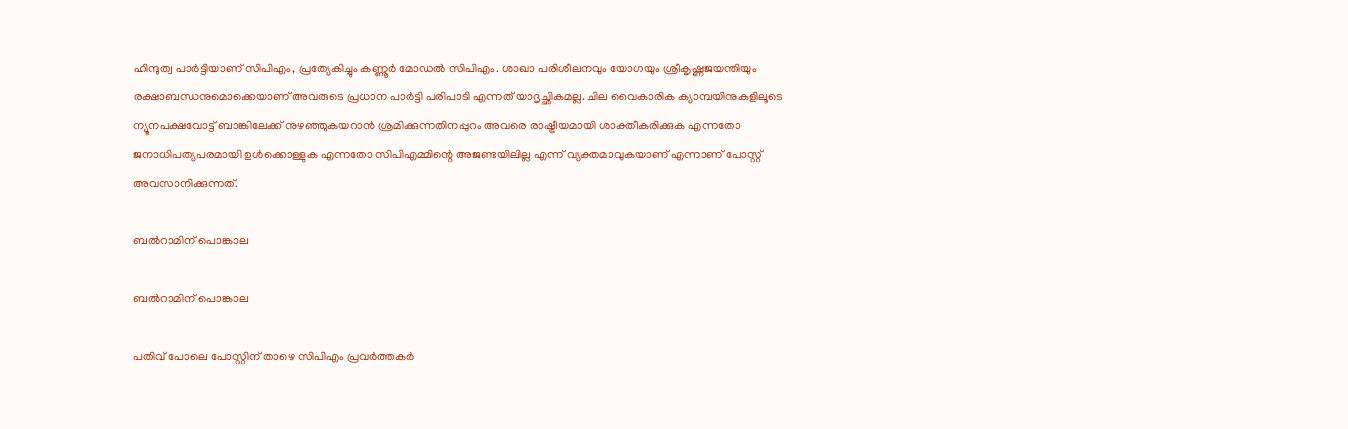ഹിന്ദുത്വ പാർട്ടിയാണ്‌ സിപിഎം, പ്രത്യേകിച്ചും കണ്ണൂർ മോഡൽ സിപിഎം. ശാഖാ പരിശീലനവും യോഗയും ശ്രീകൃഷ്ണജയന്തിയും രക്ഷാബന്ധനുമൊക്കെയാണ്‌ അവരുടെ പ്രധാന പാർട്ടി പരിപാടി എന്നത്‌ യാദൃച്ഛികമല്ല. ചില വൈകാരിക ക്യാമ്പയിനുകളിലൂടെ ന്യൂനപക്ഷവോട്ട്‌ ബാങ്കിലേക്ക്‌ നുഴഞ്ഞുകയറാൻ ശ്രമിക്കുന്നതിനപ്പുറം അവരെ രാഷ്ട്രീയമായി ശാക്തീകരിക്കുക എന്നതോ ജനാധിപത്യപരമായി ഉൾക്കൊള്ളുക എന്നതോ‌ സിപിഎമ്മിന്റെ അജണ്ടയിലില്ല എന്ന് വ്യക്തമാവുകയാണ്‌ എന്നാണ് പോസ്റ്റ് അവസാനിക്കുന്നത്.

ബൽറാമിന് പൊങ്കാല

ബൽറാമിന് പൊങ്കാല

പതിവ് പോലെ പോസ്റ്റിന് താഴെ സിപിഎം പ്രവർത്തകർ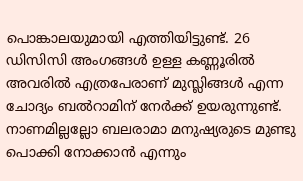പൊങ്കാലയുമായി എത്തിയിട്ടുണ്ട്. 26 ഡിസിസി അംഗങ്ങൾ ഉള്ള കണ്ണൂരിൽ അവരിൽ എത്രപേരാണ് മുസ്ലിങ്ങൾ എന്ന ചോദ്യം ബൽറാമിന് നേർക്ക് ഉയരുന്നുണ്ട്. നാണമില്ലല്ലോ ബലരാമാ മനുഷ്യരുടെ മുണ്ടു പൊക്കി നോക്കാൻ എന്നും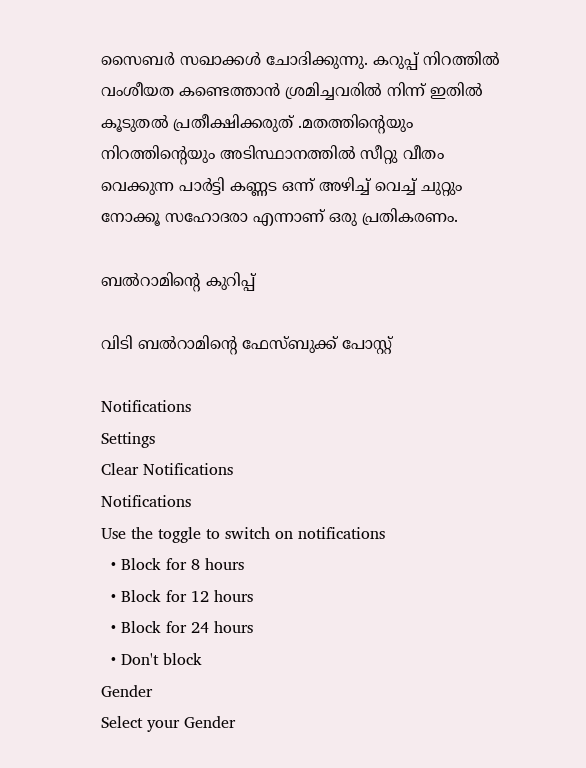സൈബർ സഖാക്കൾ ചോദിക്കുന്നു. കറുപ്പ് നിറത്തിൽ വംശീയത കണ്ടെത്താൻ ശ്രമിച്ചവരിൽ നിന്ന് ഇതിൽ കൂടുതൽ പ്രതീക്ഷിക്കരുത് .മതത്തിന്റെയും നിറത്തിന്റെയും അടിസ്ഥാനത്തിൽ സീറ്റു വീതം വെക്കുന്ന പാർട്ടി കണ്ണട ഒന്ന് അഴിച്ച്‌ വെച്ച് ചുറ്റും നോക്കൂ സഹോദരാ എന്നാണ് ഒരു പ്രതികരണം.

ബൽറാമിന്റെ കുറിപ്പ്

വിടി ബൽറാമിന്റെ ഫേസ്ബുക്ക് പോസ്റ്റ്

Notifications
Settings
Clear Notifications
Notifications
Use the toggle to switch on notifications
  • Block for 8 hours
  • Block for 12 hours
  • Block for 24 hours
  • Don't block
Gender
Select your Gender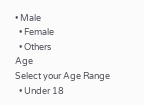• Male
  • Female
  • Others
Age
Select your Age Range
  • Under 18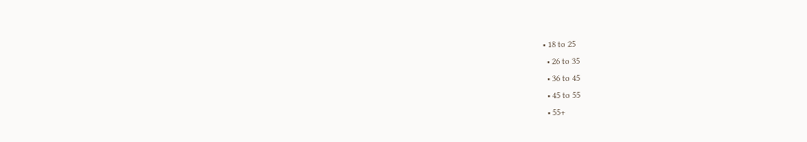• 18 to 25
  • 26 to 35
  • 36 to 45
  • 45 to 55
  • 55+